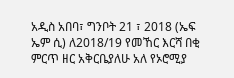አዲስ አበባ፣ ግንቦት 21 ፣ 2018 (ኤፍ ኤም ሲ) ለ2018/19 የመኸር እርሻ በቂ ምርጥ ዘር አቅርቤያለሁ አለ የኦሮሚያ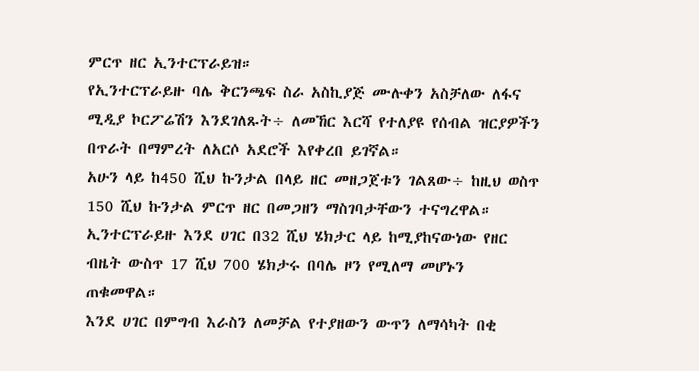ምርጥ ዘር ኢንተርፕራይዝ።
የኢንተርፕራይዙ ባሌ ቅርንጫፍ ስራ አስኪያጅ ሙሉቀን አስቻለው ለፋና ሚዲያ ኮርፖሬሽን እንደገለጹት÷ ለመኸር እርሻ የተለያዩ የሰብል ዝርያዎችን በጥራት በማምረት ለአርሶ አደሮች እየቀረበ ይገኛል።
አሁን ላይ ከ450 ሺህ ኩንታል በላይ ዘር መዘጋጀቱን ገልጸው÷ ከዚህ ወስጥ 150 ሺህ ኩንታል ምርጥ ዘር በመጋዘን ማስገባታቸውን ተናግረዋል።
ኢንተርፕራይዙ እንደ ሀገር በ32 ሺህ ሄክታር ላይ ከሚያከናውነው የዘር ብዜት ውስጥ 17 ሺህ 700 ሄክታሩ በባሌ ዞን የሚለማ መሆኑን ጠቁመዋል።
እንደ ሀገር በምግብ እራስን ለመቻል የተያዘውን ውጥን ለማሳካት በቂ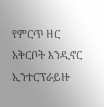የምርጥ ዘር አቅርቦት እንዲኖር ኢንተርፕራይዙ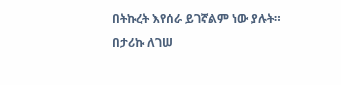በትኩረት እየሰራ ይገኛልም ነው ያሉት።
በታሪኩ ለገሠ